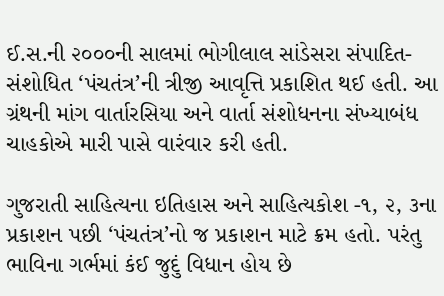ઈ.સ.ની ૨૦૦૦ની સાલમાં ભોગીલાલ સાંડેસરા સંપાદિત-સંશોધિત ‘પંચતંત્ર’ની ત્રીજી આવૃત્તિ પ્રકાશિત થઈ હતી. આ ગ્રંથની માંગ વાર્તારસિયા અને વાર્તા સંશોધનના સંખ્યાબંધ ચાહકોએ મારી પાસે વારંવાર કરી હતી.

ગુજરાતી સાહિત્યના ઇતિહાસ અને સાહિત્યકોશ -૧, ૨, ૩ના પ્રકાશન પછી ‘પંચતંત્ર’નો જ પ્રકાશન માટે ક્રમ હતો. પરંતુ ભાવિના ગર્ભમાં કંઈ જુદું વિધાન હોય છે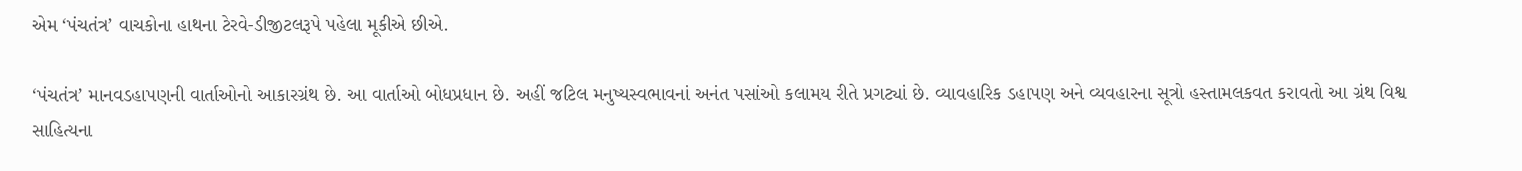એમ ‘પંચતંત્ર’ વાચકોના હાથના ટેરવે-ડીજીટલરૂપે પહેલા મૂકીએ છીએ.

‘પંચતંત્ર’ માનવડહાપણની વાર્તાઓનો આકારગ્રંથ છે. આ વાર્તાઓ બોધપ્રધાન છે. અહીં જટિલ મનુષ્યસ્વભાવનાં અનંત પસાંઓ કલામય રીતે પ્રગટ્યાં છે. વ્યાવહારિક ડહાપણ અને વ્યવહારના સૂત્રો હસ્તામલકવત કરાવતો આ ગ્રંથ વિશ્વ સાહિત્યના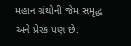મહાન ગ્રંથોની જેમ સમૃદ્ધ અને પ્રેરક પણ છે.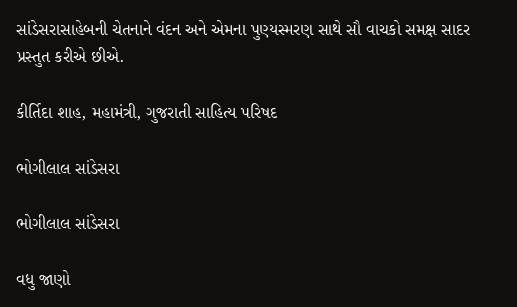સાંડેસરાસાહેબની ચેતનાને વંદન અને એમના પુણ્યસ્મરણ સાથે સૌ વાચકો સમક્ષ સાદર પ્રસ્તુત કરીએ છીએ.

કીર્તિદા શાહ, મહામંત્રી, ગુજરાતી સાહિત્ય પરિષદ

ભોગીલાલ સાંડેસરા

ભોગીલાલ સાંડેસરા

વધુ જાણો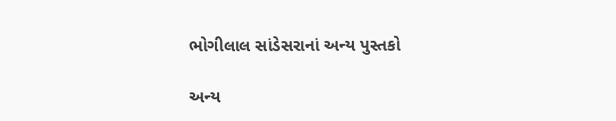ભોગીલાલ સાંડેસરાનાં અન્ય પુસ્તકો

અન્ય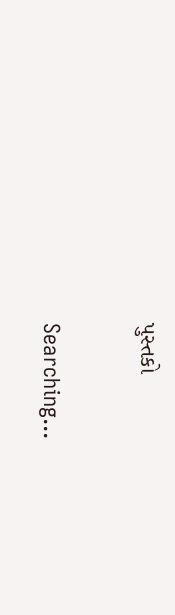પુસ્તકો

Searching...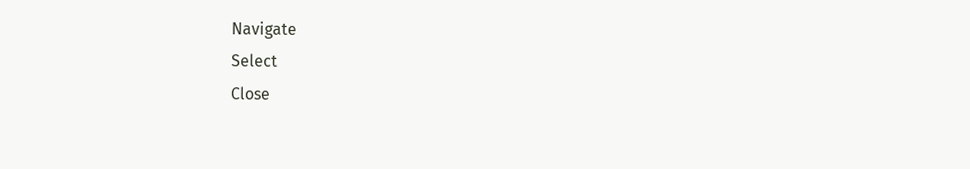Navigate
Select
Close